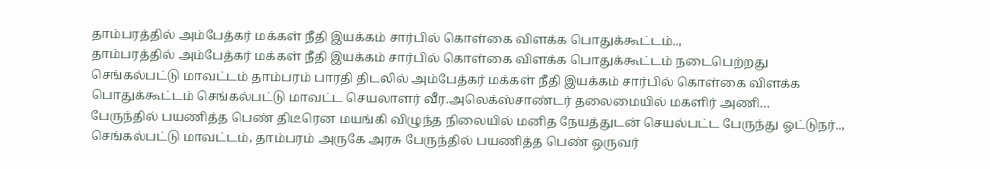தாம்பரத்தில் அம்பேத்கர் மக்கள் நீதி இயக்கம் சார்பில் கொள்கை விளக்க பொதுக்கூட்டம்..,
தாம்பரத்தில் அம்பேத்கர் மக்கள் நீதி இயக்கம் சார்பில் கொள்கை விளக்க பொதுக்கூட்டம் நடைபெற்றது செங்கல்பட்டு மாவட்டம் தாம்பரம் பாரதி திடலில் அம்பேத்கர் மக்கள் நீதி இயக்கம் சார்பில் கொள்கை விளக்க பொதுக்கூட்டம் செங்கல்பட்டு மாவட்ட செயலாளர் வீர.அலெக்ஸ்சாண்டர் தலைமையில் மகளிர் அணி…
பேருந்தில் பயணித்த பெண் திடீரென மயங்கி விழுந்த நிலையில் மனித நேயத்துடன் செயல்பட்ட பேருந்து ஓட்டுநர்..,
செங்கல்பட்டு மாவட்டம், தாம்பரம் அருகே அரசு பேருந்தில் பயணித்த பெண் ஒருவர்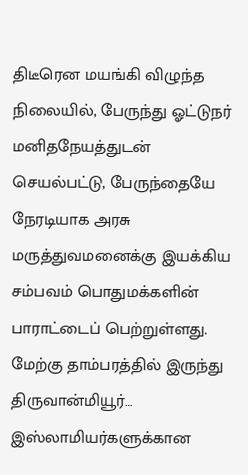திடீரென மயங்கி விழுந்த நிலையில், பேருந்து ஓட்டுநர் மனிதநேயத்துடன் செயல்பட்டு, பேருந்தையே நேரடியாக அரசு மருத்துவமனைக்கு இயக்கிய சம்பவம் பொதுமக்களின் பாராட்டைப் பெற்றுள்ளது. மேற்கு தாம்பரத்தில் இருந்து திருவான்மியூர்…
இஸ்லாமியர்களுக்கான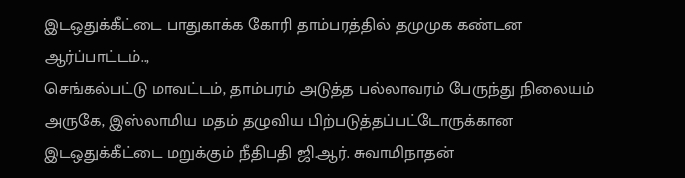இடஒதுக்கீட்டை பாதுகாக்க கோரி தாம்பரத்தில் தமுமுக கண்டன ஆர்ப்பாட்டம்..,
செங்கல்பட்டு மாவட்டம், தாம்பரம் அடுத்த பல்லாவரம் பேருந்து நிலையம் அருகே, இஸ்லாமிய மதம் தழுவிய பிற்படுத்தப்பட்டோருக்கான இடஒதுக்கீட்டை மறுக்கும் நீதிபதி ஜி.ஆர். சுவாமிநாதன்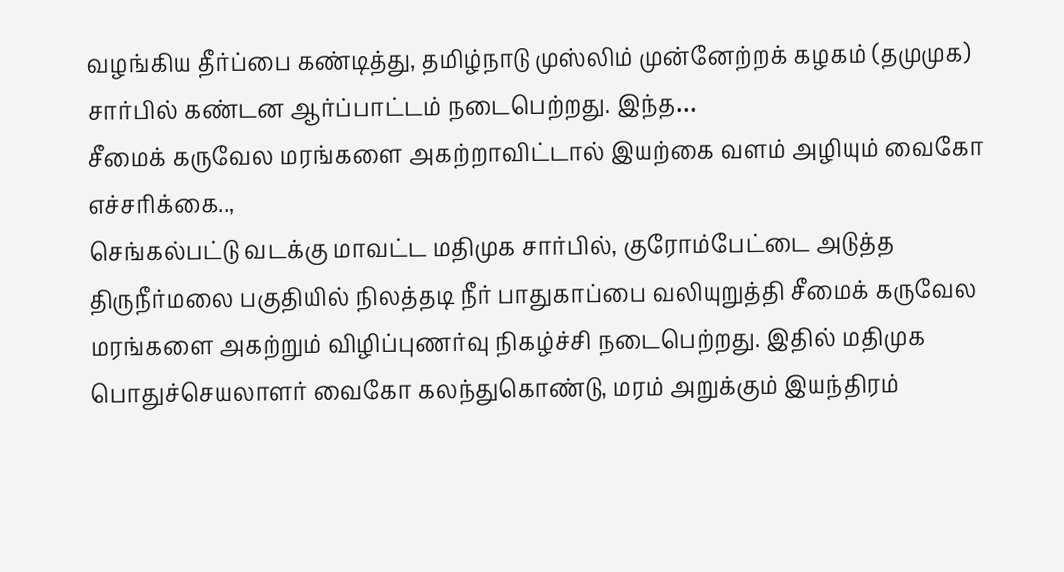வழங்கிய தீர்ப்பை கண்டித்து, தமிழ்நாடு முஸ்லிம் முன்னேற்றக் கழகம் (தமுமுக) சார்பில் கண்டன ஆர்ப்பாட்டம் நடைபெற்றது. இந்த…
சீமைக் கருவேல மரங்களை அகற்றாவிட்டால் இயற்கை வளம் அழியும் வைகோ எச்சரிக்கை..,
செங்கல்பட்டு வடக்கு மாவட்ட மதிமுக சார்பில், குரோம்பேட்டை அடுத்த திருநீர்மலை பகுதியில் நிலத்தடி நீர் பாதுகாப்பை வலியுறுத்தி சீமைக் கருவேல மரங்களை அகற்றும் விழிப்புணர்வு நிகழ்ச்சி நடைபெற்றது. இதில் மதிமுக பொதுச்செயலாளர் வைகோ கலந்துகொண்டு, மரம் அறுக்கும் இயந்திரம்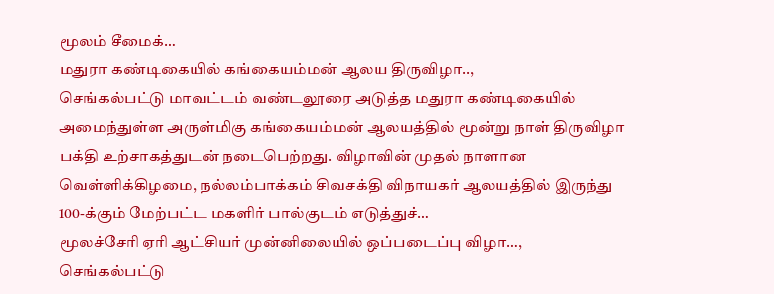மூலம் சீமைக்…
மதுரா கண்டிகையில் கங்கையம்மன் ஆலய திருவிழா..,
செங்கல்பட்டு மாவட்டம் வண்டலூரை அடுத்த மதுரா கண்டிகையில் அமைந்துள்ள அருள்மிகு கங்கையம்மன் ஆலயத்தில் மூன்று நாள் திருவிழா பக்தி உற்சாகத்துடன் நடைபெற்றது. விழாவின் முதல் நாளான வெள்ளிக்கிழமை, நல்லம்பாக்கம் சிவசக்தி விநாயகர் ஆலயத்தில் இருந்து 100-க்கும் மேற்பட்ட மகளிர் பால்குடம் எடுத்துச்…
மூலச்சேரி ஏரி ஆட்சியர் முன்னிலையில் ஒப்படைப்பு விழா…,
செங்கல்பட்டு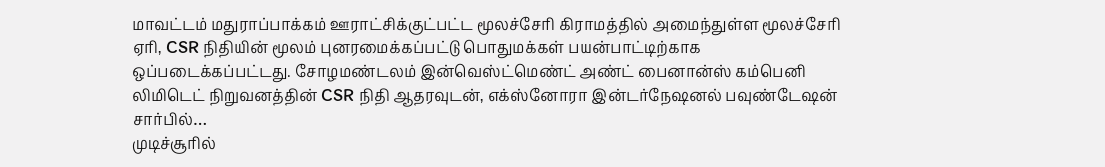மாவட்டம் மதுராப்பாக்கம் ஊராட்சிக்குட்பட்ட மூலச்சேரி கிராமத்தில் அமைந்துள்ள மூலச்சேரி ஏரி, CSR நிதியின் மூலம் புனரமைக்கப்பட்டு பொதுமக்கள் பயன்பாட்டிற்காக ஒப்படைக்கப்பட்டது. சோழமண்டலம் இன்வெஸ்ட்மெண்ட் அண்ட் பைனான்ஸ் கம்பெனி லிமிடெட் நிறுவனத்தின் CSR நிதி ஆதரவுடன், எக்ஸ்னோரா இன்டர்நேஷனல் பவுண்டேஷன் சார்பில்…
முடிச்சூரில்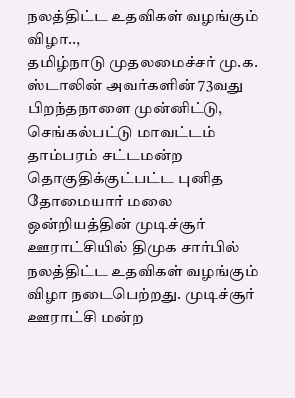நலத்திட்ட உதவிகள் வழங்கும் விழா..,
தமிழ்நாடு முதலமைச்சர் மு.க. ஸ்டாலின் அவர்களின் 73வது பிறந்தநாளை முன்னிட்டு, செங்கல்பட்டு மாவட்டம் தாம்பரம் சட்டமன்ற தொகுதிக்குட்பட்ட புனித தோமையார் மலை ஒன்றியத்தின் முடிச்சூர் ஊராட்சியில் திமுக சார்பில் நலத்திட்ட உதவிகள் வழங்கும் விழா நடைபெற்றது. முடிச்சூர் ஊராட்சி மன்ற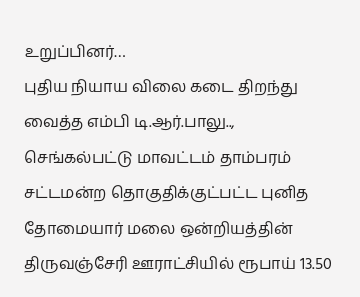உறுப்பினர்…
புதிய நியாய விலை கடை திறந்து வைத்த எம்பி டி.ஆர்.பாலு..,
செங்கல்பட்டு மாவட்டம் தாம்பரம் சட்டமன்ற தொகுதிக்குட்பட்ட புனித தோமையார் மலை ஒன்றியத்தின் திருவஞ்சேரி ஊராட்சியில் ரூபாய் 13.50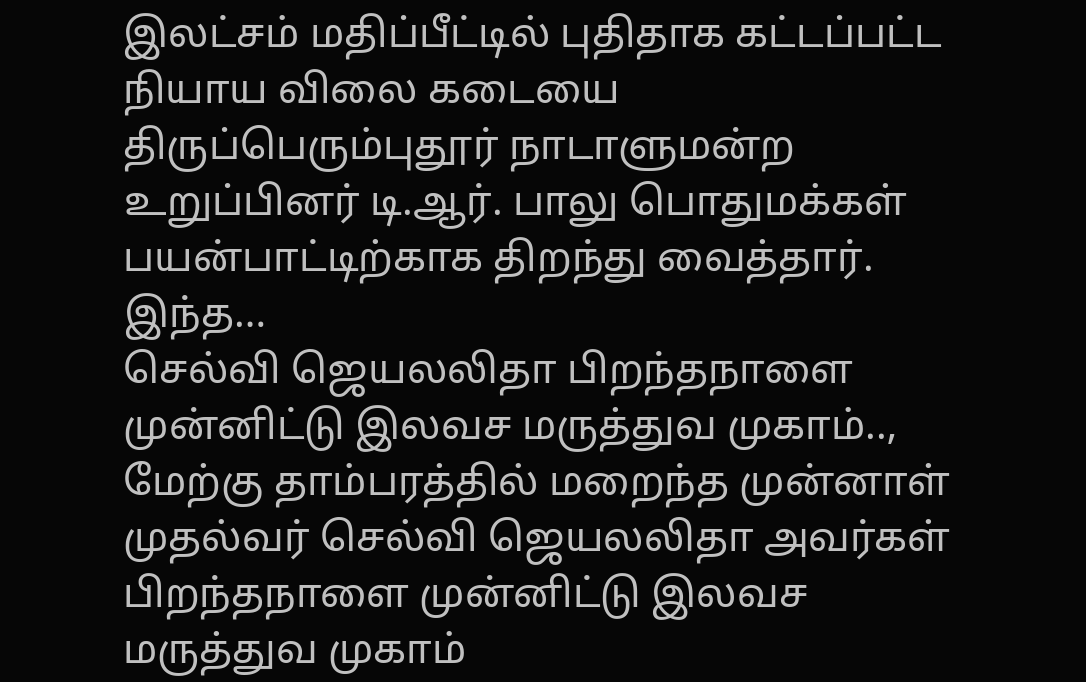இலட்சம் மதிப்பீட்டில் புதிதாக கட்டப்பட்ட நியாய விலை கடையை திருப்பெரும்புதூர் நாடாளுமன்ற உறுப்பினர் டி.ஆர். பாலு பொதுமக்கள் பயன்பாட்டிற்காக திறந்து வைத்தார். இந்த…
செல்வி ஜெயலலிதா பிறந்தநாளை முன்னிட்டு இலவச மருத்துவ முகாம்..,
மேற்கு தாம்பரத்தில் மறைந்த முன்னாள் முதல்வர் செல்வி ஜெயலலிதா அவர்கள் பிறந்தநாளை முன்னிட்டு இலவச மருத்துவ முகாம்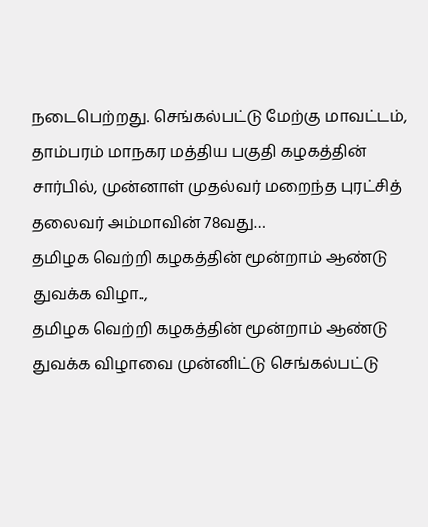நடைபெற்றது. செங்கல்பட்டு மேற்கு மாவட்டம், தாம்பரம் மாநகர மத்திய பகுதி கழகத்தின் சார்பில், முன்னாள் முதல்வர் மறைந்த புரட்சித் தலைவர் அம்மாவின் 78வது…
தமிழக வெற்றி கழகத்தின் மூன்றாம் ஆண்டு துவக்க விழா..,
தமிழக வெற்றி கழகத்தின் மூன்றாம் ஆண்டு துவக்க விழாவை முன்னிட்டு செங்கல்பட்டு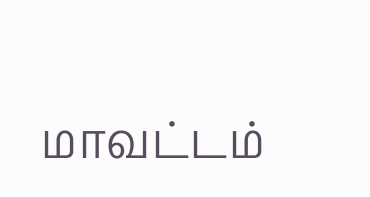மாவட்டம்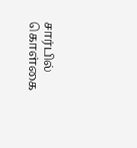சார்பில் கொள்கை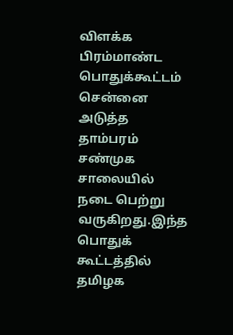விளக்க பிரம்மாண்ட பொதுக்கூட்டம் சென்னை அடுத்த தாம்பரம் சண்முக சாலையில் நடை பெற்று வருகிறது.இந்த பொதுக் கூட்டத்தில் தமிழக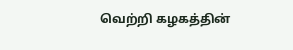வெற்றி கழகத்தின்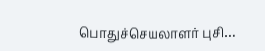பொதுச்செயலாளர் புசி…